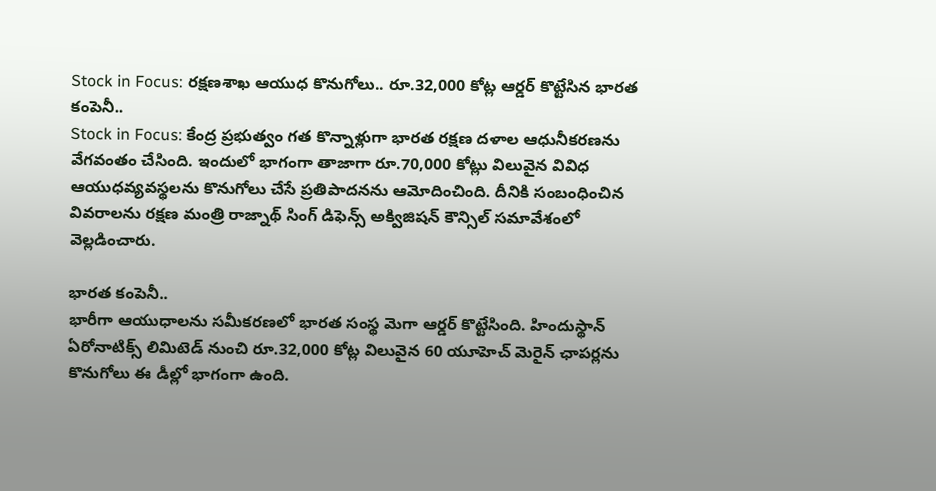Stock in Focus: రక్షణశాఖ ఆయుధ కొనుగోలు.. రూ.32,000 కోట్ల ఆర్డర్ కొట్టేసిన భారత కంపెనీ..
Stock in Focus: కేంద్ర ప్రభుత్వం గత కొన్నాళ్లుగా భారత రక్షణ దళాల ఆధునీకరణను వేగవంతం చేసింది. ఇందులో భాగంగా తాజాగా రూ.70,000 కోట్లు విలువైన వివిధ ఆయుధవ్యవస్థలను కొనుగోలు చేసే ప్రతిపాదనను ఆమోదించింది. దీనికి సంబంధించిన వివరాలను రక్షణ మంత్రి రాజ్నాథ్ సింగ్ డిఫెన్స్ అక్విజిషన్ కౌన్సిల్ సమావేశంలో వెల్లడించారు.

భారత కంపెనీ..
భారీగా ఆయుధాలను సమీకరణలో భారత సంస్థ మెగా ఆర్డర్ కొట్టేసింది. హిందుస్థాన్ ఏరోనాటిక్స్ లిమిటెడ్ నుంచి రూ.32,000 కోట్ల విలువైన 60 యూహెచ్ మెరైన్ ఛాపర్లను కొనుగోలు ఈ డీల్లో భాగంగా ఉంది.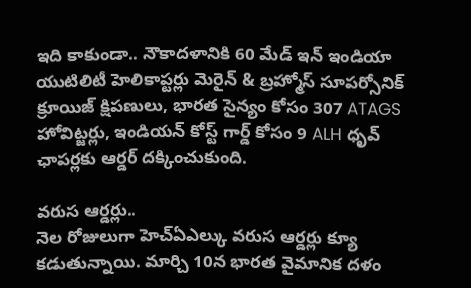ఇది కాకుండా.. నౌకాదళానికి 60 మేడ్ ఇన్ ఇండియా యుటిలిటీ హెలికాప్టర్లు మెరైన్ & బ్రహ్మోస్ సూపర్సోనిక్ క్రూయిజ్ క్షిపణులు, భారత సైన్యం కోసం 307 ATAGS హోవిట్జర్లు, ఇండియన్ కోస్ట్ గార్డ్ కోసం 9 ALH ధృవ్ ఛాపర్లకు ఆర్డర్ దక్కించుకుంది.

వరుస ఆర్డర్లు..
నెల రోజులుగా హెచ్ఏఎల్కు వరుస ఆర్డర్లు క్యూ కడుతున్నాయి. మార్చి 10న భారత వైమానిక దళం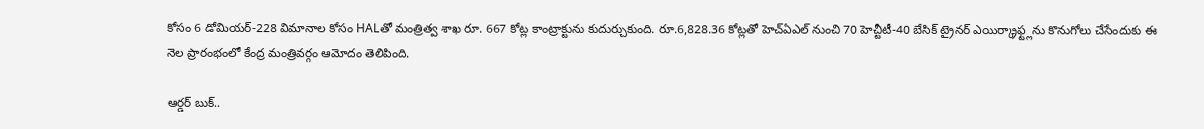కోసం 6 డోమియర్-228 విమానాల కోసం HALతో మంత్రిత్వ శాఖ రూ. 667 కోట్ల కాంట్రాక్టును కుదుర్చుకుంది. రూ.6,828.36 కోట్లతో హెచ్ఏఎల్ నుంచి 70 హెచ్టీటీ-40 బేసిక్ ట్రైనర్ ఎయిర్క్రాఫ్ట్లను కొనుగోలు చేసేందుకు ఈ నెల ప్రారంభంలో కేంద్ర మంత్రివర్గం ఆమోదం తెలిపింది.

ఆర్డర్ బుక్..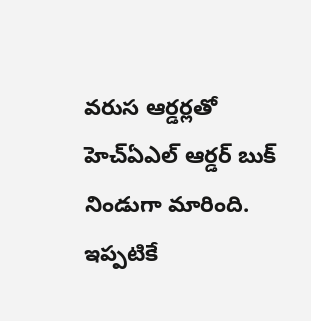వరుస ఆర్డర్లతో హెచ్ఏఎల్ ఆర్డర్ బుక్ నిండుగా మారింది. ఇప్పటికే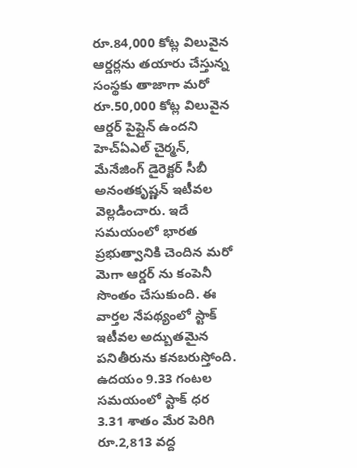రూ.84,000 కోట్ల విలువైన ఆర్డర్లను తయారు చేస్తున్న సంస్థకు తాజాగా మరో రూ.50,000 కోట్ల విలువైన ఆర్డర్ పైప్లైన్ ఉందని హెచ్ఏఎల్ చైర్మన్, మేనేజింగ్ డైరెక్టర్ సీబీ అనంతకృష్ణన్ ఇటీవల వెల్లడించారు. ఇదే సమయంలో భారత ప్రభుత్వానికి చెందిన మరో మెగా ఆర్డర్ ను కంపెనీ సొంతం చేసుకుంది. ఈ వార్తల నేపథ్యంలో స్టాక్ ఇటీవల అద్బుతమైన పనితీరును కనబరుస్తోంది. ఉదయం 9.33 గంటల సమయంలో స్టాక్ ధర 3.31 శాతం మేర పెరిగి రూ.2,813 వద్ద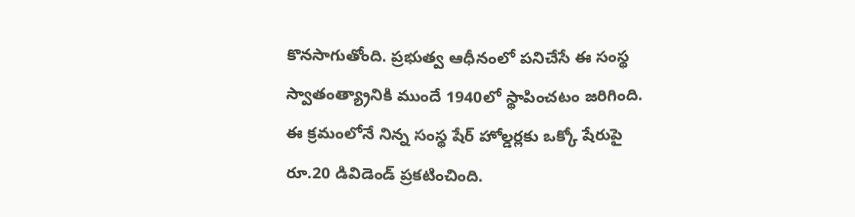కొనసాగుతోంది. ప్రభుత్వ ఆధీనంలో పనిచేసే ఈ సంస్థ స్వాతంత్య్రానికి ముందే 1940లో స్థాపించటం జరిగింది. ఈ క్రమంలోనే నిన్న సంస్థ షేర్ హోల్డర్లకు ఒక్కో షేరుపై రూ.20 డివిడెండ్ ప్రకటించింది.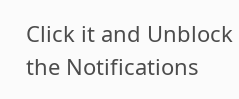Click it and Unblock the Notifications